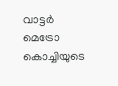വാട്ടർ മെട്രോ കൊച്ചിയുടെ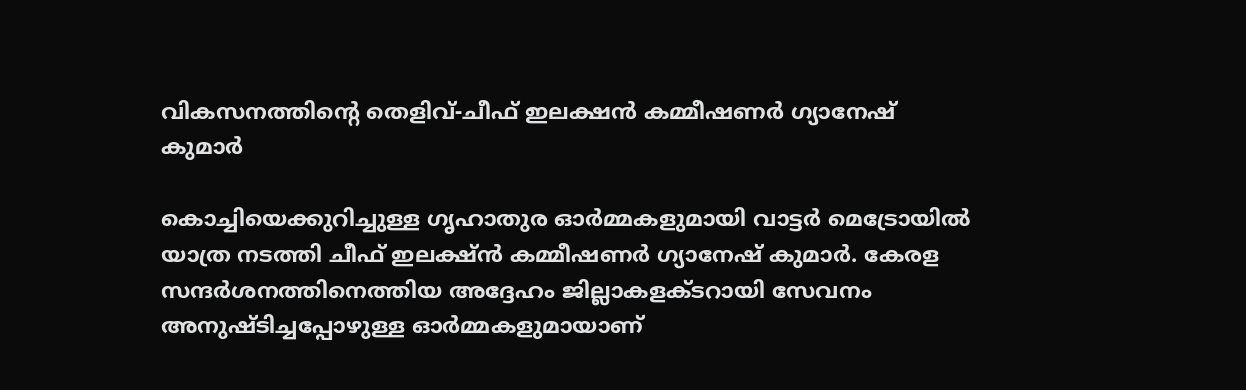വികസനത്തിന്റെ തെളിവ്-ചീഫ് ഇലക്ഷൻ കമ്മീഷണർ ഗ്യാനേഷ് കുമാർ

കൊച്ചിയെക്കുറിച്ചുള്ള ഗൃഹാതുര ഓർമ്മകളുമായി വാട്ടർ മെട്രോയിൽ യാത്ര നടത്തി ചീഫ് ഇലക്ഷ്ൻ കമ്മീഷണർ ഗ്യാനേഷ് കുമാർ. കേരള സന്ദർശനത്തിനെത്തിയ അദ്ദേഹം ജില്ലാകളക്ടറായി സേവനം അനുഷ്ടിച്ചപ്പോഴുള്ള ഓർമ്മകളുമായാണ്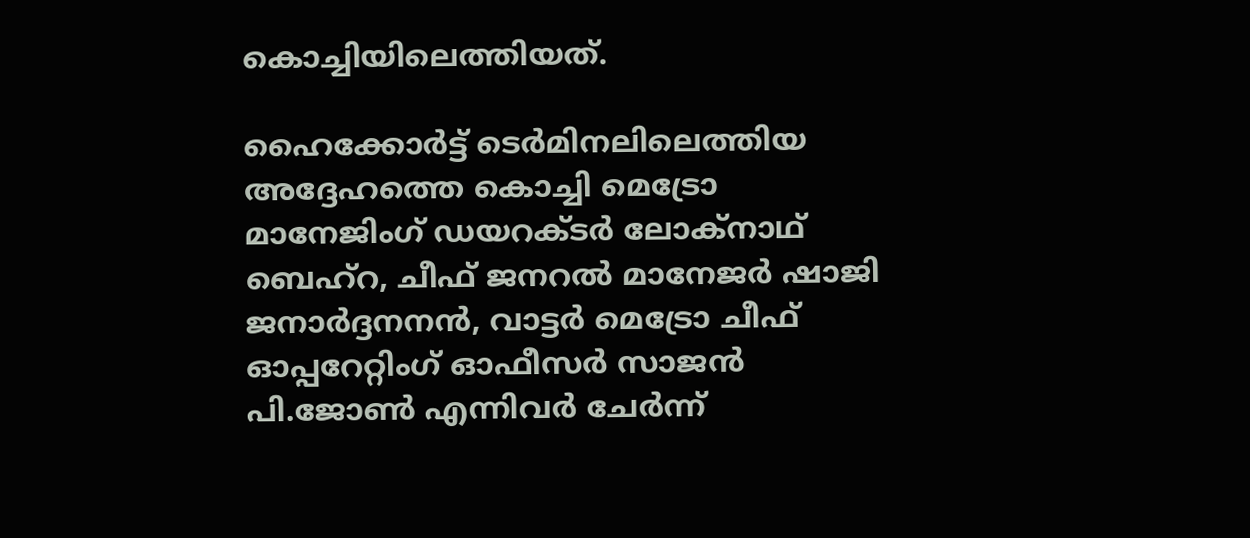കൊച്ചിയിലെത്തിയത്.

ഹൈക്കോർട്ട് ടെർമിനലിലെത്തിയ അദ്ദേഹത്തെ കൊച്ചി മെട്രോ മാനേജിംഗ് ഡയറക്ടർ ലോക്നാഥ് ബെഹ്റ, ചീഫ് ജനറൽ മാനേജർ ഷാജി ജനാർദ്ദനനൻ, വാട്ടർ മെട്രോ ചീഫ് ഓപ്പറേറ്റിംഗ് ഓഫീസർ സാജൻ പി.ജോൺ എന്നിവർ ചേർന്ന്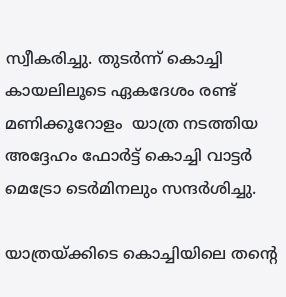സ്വീകരിച്ചു. തുടർന്ന് കൊച്ചി കായലിലൂടെ ഏകദേശം രണ്ട് മണിക്കൂറോളം  യാത്ര നടത്തിയ അദ്ദേഹം ഫോർട്ട് കൊച്ചി വാട്ടർ മെട്രോ ടെർമിനലും സന്ദർശിച്ചു.

യാത്രയ്ക്കിടെ കൊച്ചിയിലെ തന്റെ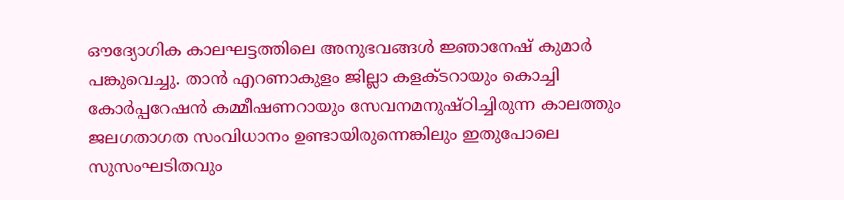ഔദ്യോഗിക കാലഘട്ടത്തിലെ അനുഭവങ്ങൾ ജ്ഞാനേഷ് കുമാർ പങ്കുവെച്ചു. താൻ എറണാകുളം ജില്ലാ കളക്ടറായും കൊച്ചി കോർപ്പറേഷൻ കമ്മീഷണറായും സേവനമനുഷ്ഠിച്ചിരുന്ന കാലത്തും ജലഗതാഗത സംവിധാനം ഉണ്ടായിരുന്നെങ്കിലും ഇതുപോലെ സുസംഘടിതവും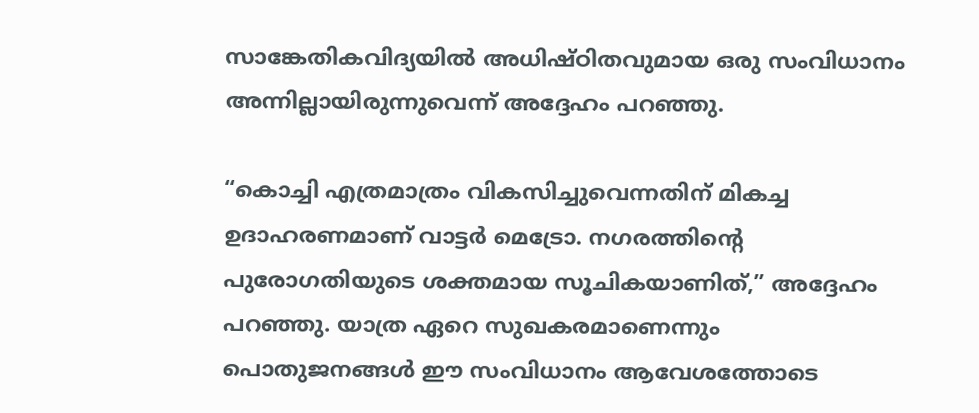സാങ്കേതികവിദ്യയിൽ അധിഷ്ഠിതവുമായ ഒരു സംവിധാനം അന്നില്ലായിരുന്നുവെന്ന് അദ്ദേഹം പറഞ്ഞു.

“കൊച്ചി എത്രമാത്രം വികസിച്ചുവെന്നതിന് മികച്ച ഉദാഹരണമാണ് വാട്ടർ മെട്രോ. നഗരത്തിന്റെ പുരോഗതിയുടെ ശക്തമായ സൂചികയാണിത്,” അദ്ദേഹം പറഞ്ഞു. യാത്ര ഏറെ സുഖകരമാണെന്നും പൊതുജനങ്ങൾ ഈ സംവിധാനം ആവേശത്തോടെ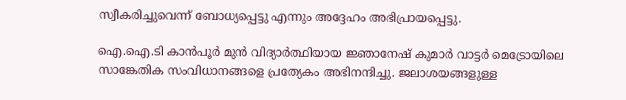സ്വീകരിച്ചുവെന്ന് ബോധ്യപ്പെട്ടു എന്നും അദ്ദേഹം അഭിപ്രായപ്പെട്ടു.

ഐ.ഐ.ടി കാൻപൂർ മുൻ വിദ്യാർത്ഥിയായ ജ്ഞാനേഷ് കുമാർ വാട്ടർ മെട്രോയിലെ സാങ്കേതിക സംവിധാനങ്ങളെ പ്രത്യേകം അഭിനന്ദിച്ചു. ജലാശയങ്ങളുള്ള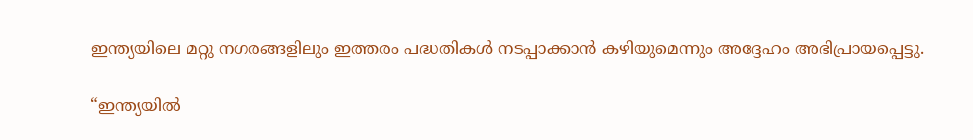ഇന്ത്യയിലെ മറ്റു നഗരങ്ങളിലും ഇത്തരം പദ്ധതികൾ നടപ്പാക്കാൻ കഴിയുമെന്നും അദ്ദേഹം അഭിപ്രായപ്പെട്ടു.

“ഇന്ത്യയിൽ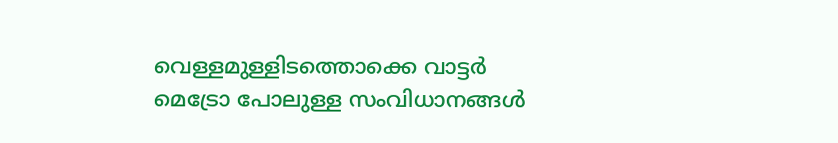വെള്ളമുള്ളിടത്തൊക്കെ വാട്ടർ മെട്രോ പോലുള്ള സംവിധാനങ്ങൾ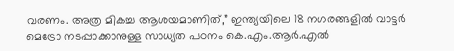വരണം. അത്ര മികച്ച ആശയമാണിത്,” ഇന്ത്യയിലെ 18 നഗരങ്ങളിൽ വാട്ടർ മെട്രോ നടപ്പാക്കാനുള്ള സാധ്യത പഠനം കെ.എം.ആർ.എൽ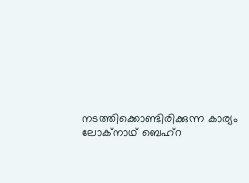നടത്തിക്കൊണ്ടിരിക്കുന്ന കാര്യം ലോക്നാഥ് ബെഹ്റ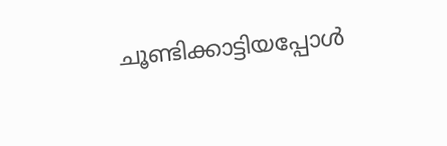ചൂണ്ടിക്കാട്ടിയപ്പോൾ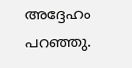അദ്ദേഹം പറഞ്ഞു.